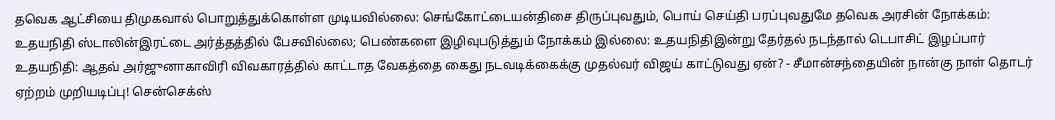தவெக ஆட்சியை திமுகவால் பொறுத்துக்கொள்ள முடியவில்லை: செங்கோட்டையன்திசை திருப்புவதும், பொய் செய்தி பரப்புவதுமே தவெக அரசின் நோக்கம்: உதயநிதி ஸ்டாலின்இரட்டை அர்த்தத்தில் பேசவில்லை; பெண்களை இழிவுபடுத்தும் நோக்கம் இல்லை: உதயநிதிஇன்று தேர்தல் நடந்தால் டெபாசிட் இழப்பார் உதயநிதி: ஆதவ் அர்ஜுனாகாவிரி விவகாரத்தில் காட்டாத வேகத்தை கைது நடவடிக்கைக்கு முதல்வர் விஜய் காட்டுவது ஏன்? - சீமான்சந்தையின் நான்கு நாள் தொடர் ஏற்றம் முறியடிப்பு! சென்செக்ஸ்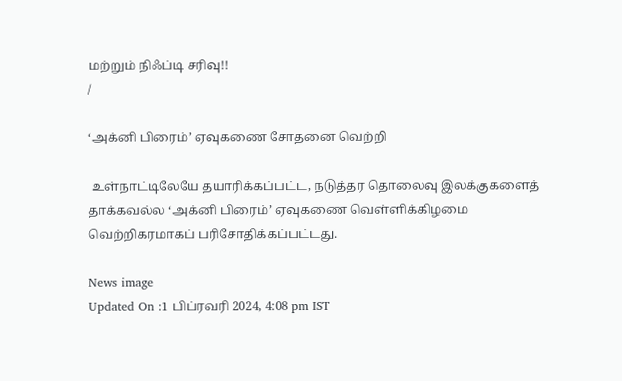மற்றும் நிஃப்டி சரிவு!!
/

‘அக்னி பிரைம்’ ஏவுகணை சோதனை வெற்றி

 உள்நாட்டிலேயே தயாரிக்கப்பட்ட, நடுத்தர தொலைவு இலக்குகளைத் தாக்கவல்ல ‘அக்னி பிரைம்’ ஏவுகணை வெள்ளிக்கிழமை வெற்றிகரமாகப் பரிசோதிக்கப்பட்டது.

News image
Updated On :1 பிப்ரவரி 2024, 4:08 pm IST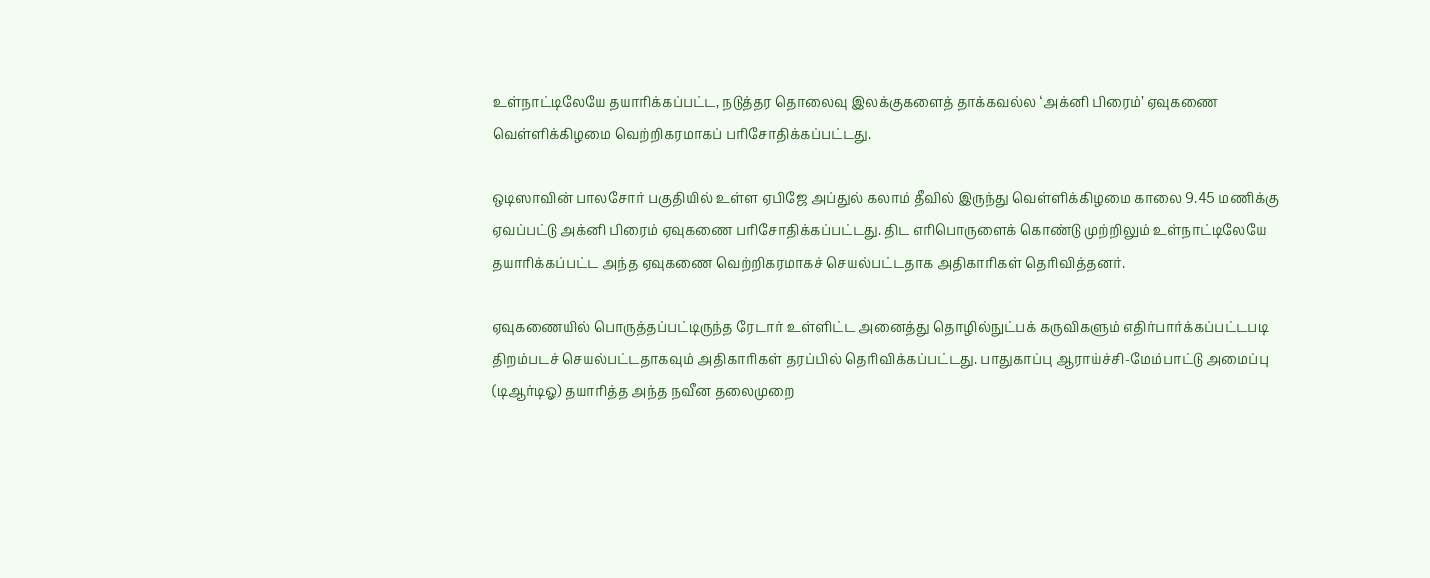உள்நாட்டிலேயே தயாரிக்கப்பட்ட, நடுத்தர தொலைவு இலக்குகளைத் தாக்கவல்ல ‘அக்னி பிரைம்’ ஏவுகணை வெள்ளிக்கிழமை வெற்றிகரமாகப் பரிசோதிக்கப்பட்டது.

ஒடிஸாவின் பாலசோர் பகுதியில் உள்ள ஏபிஜே அப்துல் கலாம் தீவில் இருந்து வெள்ளிக்கிழமை காலை 9.45 மணிக்கு ஏவப்பட்டு அக்னி பிரைம் ஏவுகணை பரிசோதிக்கப்பட்டது. திட எரிபொருளைக் கொண்டு முற்றிலும் உள்நாட்டிலேயே தயாரிக்கப்பட்ட அந்த ஏவுகணை வெற்றிகரமாகச் செயல்பட்டதாக அதிகாரிகள் தெரிவித்தனர்.

ஏவுகணையில் பொருத்தப்பட்டிருந்த ரேடார் உள்ளிட்ட அனைத்து தொழில்நுட்பக் கருவிகளும் எதிர்பார்க்கப்பட்டபடி திறம்படச் செயல்பட்டதாகவும் அதிகாரிகள் தரப்பில் தெரிவிக்கப்பட்டது. பாதுகாப்பு ஆராய்ச்சி-மேம்பாட்டு அமைப்பு (டிஆர்டிஓ) தயாரித்த அந்த நவீன தலைமுறை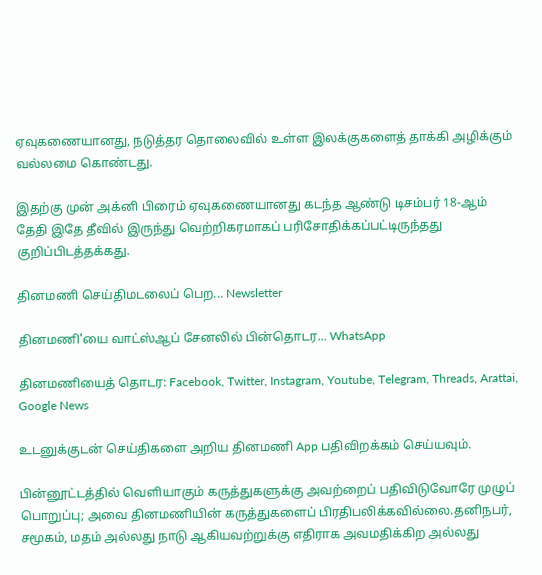ஏவுகணையானது, நடுத்தர தொலைவில் உள்ள இலக்குகளைத் தாக்கி அழிக்கும் வல்லமை கொண்டது.

இதற்கு முன் அக்னி பிரைம் ஏவுகணையானது கடந்த ஆண்டு டிசம்பர் 18-ஆம் தேதி இதே தீவில் இருந்து வெற்றிகரமாகப் பரிசோதிக்கப்பட்டிருந்தது குறிப்பிடத்தக்கது.

தினமணி செய்திமடலைப் பெற... Newsletter

தினமணி'யை வாட்ஸ்ஆப் சேனலில் பின்தொடர... WhatsApp

தினமணியைத் தொடர: Facebook, Twitter, Instagram, Youtube, Telegram, Threads, Arattai, Google News

உடனுக்குடன் செய்திகளை அறிய தினமணி App பதிவிறக்கம் செய்யவும்.

பின்னூட்டத்தில் வெளியாகும் கருத்துகளுக்கு அவற்றைப் பதிவிடுவோரே முழுப் பொறுப்பு; அவை தினமணியின் கருத்துகளைப் பிரதிபலிக்கவில்லை.தனிநபர், சமூகம், மதம் அல்லது நாடு ஆகியவற்றுக்கு எதிராக அவமதிக்கிற அல்லது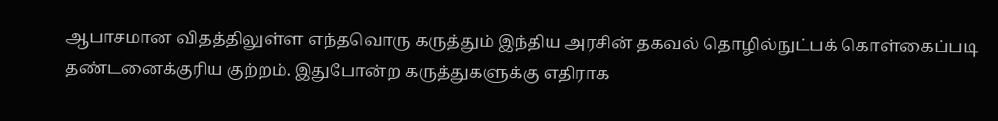ஆபாசமான விதத்திலுள்ள எந்தவொரு கருத்தும் இந்திய அரசின் தகவல் தொழில்நுட்பக் கொள்கைப்படி தண்டனைக்குரிய குற்றம். இதுபோன்ற கருத்துகளுக்கு எதிராக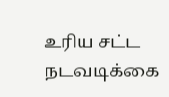உரிய சட்ட நடவடிக்கை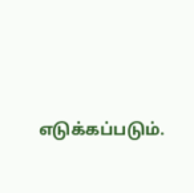எடுக்கப்படும்.